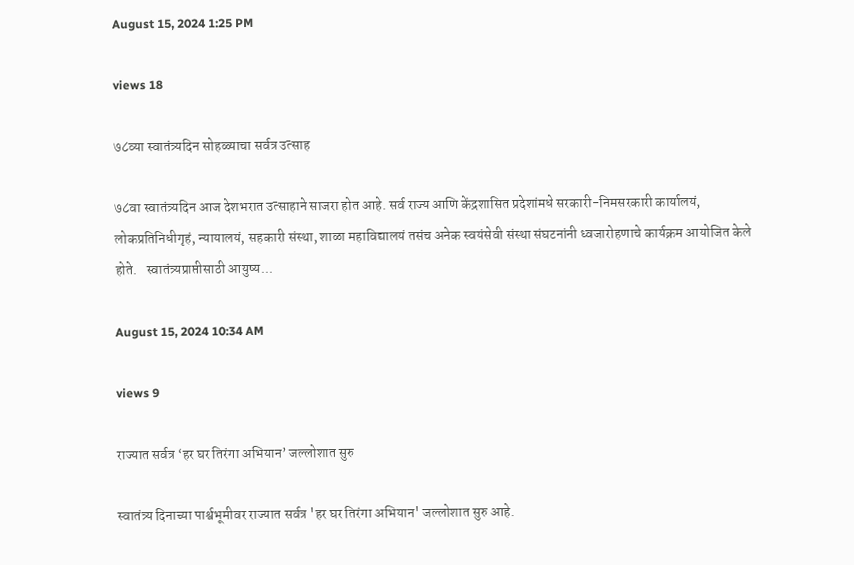August 15, 2024 1:25 PM

views 18

७८व्या स्वातंत्र्यदिन सोहळ्याचा सर्वत्र उत्साह

७८वा स्वातंत्र्यदिन आज देशभरात उत्साहाने साजरा होत आहे. सर्व राज्य आणि केंद्रशासित प्रदेशांमधे सरकारी-निमसरकारी कार्यालयं, लोकप्रतिनिधीगृहं, न्यायालयं, सहकारी संस्था, शाळा महाविद्यालयं तसंच अनेक स्वयंसेवी संस्था संघटनांनी ध्वजारोहणाचे कार्यक्रम आयोजित केले होते.   स्वातंत्र्यप्राप्तीसाठी आयुष्य...

August 15, 2024 10:34 AM

views 9

राज्यात सर्वत्र ‘हर घर तिरंगा अभियान’ जल्लोशात सुरु

स्वातंत्र्य दिनाच्या पार्श्वभूमीवर राज्यात सर्वत्र 'हर घर तिरंगा अभियान' जल्लोशात सुरु आहे.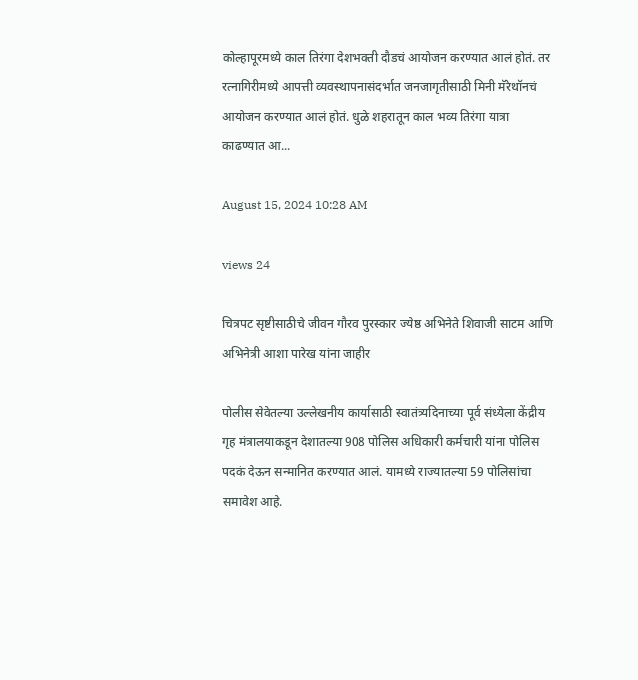कोल्हापूरमध्ये काल तिरंगा देशभक्ती दौडचं आयोजन करण्यात आलं होतं. तर रत्नागिरीमध्ये आपत्ती व्यवस्थापनासंदर्भात जनजागृतीसाठी मिनी मॅरेथॉनचं आयोजन करण्यात आलं होतं. धुळे शहरातून काल भव्य तिरंगा यात्रा काढण्यात आ...

August 15, 2024 10:28 AM

views 24

चित्रपट सृष्टीसाठीचे जीवन गौरव पुरस्कार ज्येष्ठ अभिनेते शिवाजी साटम आणि अभिनेत्री आशा पारेख यांना जाहीर

पोलीस सेवेतल्या उल्लेखनीय कार्यासाठी स्वातंत्र्यदिनाच्या पूर्व संध्येला केंद्रीय गृह मंत्रालयाकडून देशातल्या 908 पोलिस अधिकारी कर्मचारी यांना पोलिस पदकं देऊन सन्मानित करण्यात आलं. यामध्ये राज्यातल्या 59 पोलिसांचा समावेश आहे.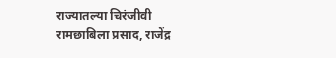राज्यातल्या चिरंजीवी रामछाबिला प्रसाद, राजेंद्र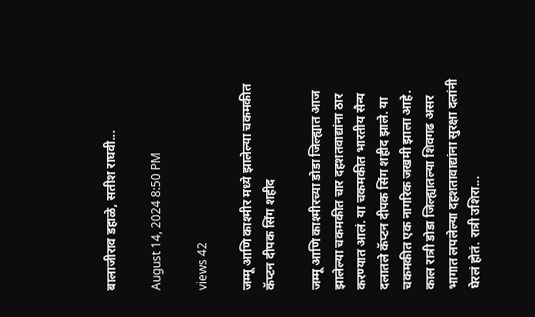बालाजीराव डहाळे, सतीश राघवी...

August 14, 2024 8:50 PM

views 42

जम्मू आणि काश्मीर मध्ये झालेल्या चकमकीत कॅप्टन दीपक सिंग शहीद

जम्मू आणि काश्मीरच्या डोडा जिल्ह्यात आज झालेल्या चकमकीत चार दहशतवाद्यांना ठार करण्यात आलं. या चकमकीत भारतीय सैन्य दलातले कॅप्टन दीपक सिंग शहीद झाले. या चकमकीत एक नागरिक जखमी झाला आहे.   काल रात्री डोडा जिल्ह्यातल्या शिवगढ असर भागात लपलेल्या दहशतावाद्यांना सुरक्षा दलांनी घेरलं होतं. रात्री उशिरा...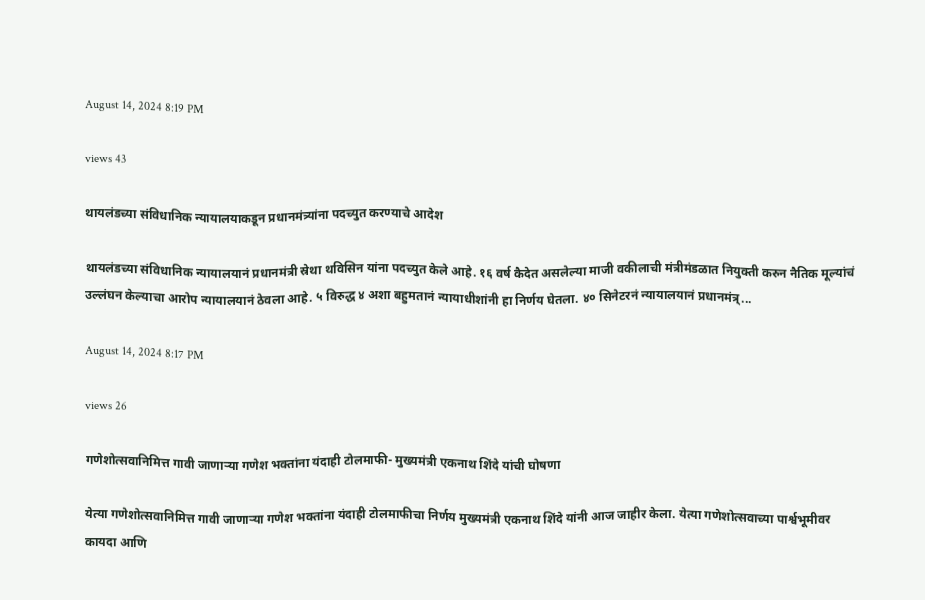August 14, 2024 8:19 PM

views 43

थायलंडच्या संविधानिक न्यायालयाकडून प्रधानमंत्र्यांना पदच्युत करण्याचे आदेश

थायलंडच्या संविधानिक न्यायालयानं प्रधानमंत्री स्रेथा थविसिन यांना पदच्युत केले आहे. १६ वर्ष कैदेत असलेल्या माजी वकीलाची मंत्रीमंडळात नियुक्ती करुन नैतिक मूल्यांचं उल्लंघन केल्याचा आरोप न्यायालयानं ठेवला आहे. ५ विरुद्ध ४ अशा बहुमतानं न्यायाधीशांनी हा निर्णय घेतला. ४० सिनेटरनं न्यायालयानं प्रधानमंत्र्...

August 14, 2024 8:17 PM

views 26

गणेशोत्सवानिमित्त गावी जाणाऱ्या गणेश भक्तांना यंदाही टोलमाफी- मुख्यमंत्री एकनाथ शिंदे यांची घोषणा

येत्या गणेशोत्सवानिमित्त गावी जाणाऱ्या गणेश भक्तांना यंदाही टोलमाफीचा निर्णय मुख्यमंत्री एकनाथ शिंदे यांनी आज जाहीर केला. येत्या गणेशोत्सवाच्या पार्श्वभूमीवर कायदा आणि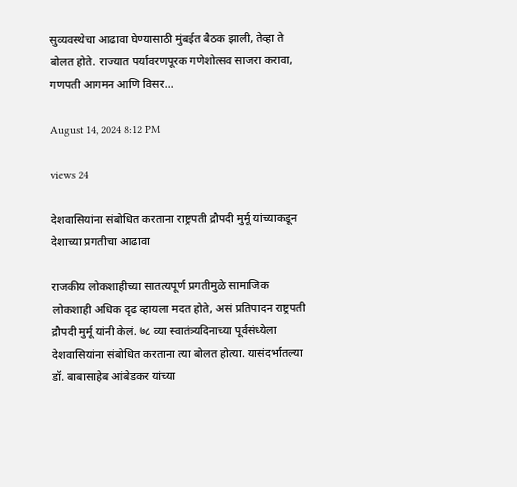सुव्यवस्थेचा आढावा घेण्यासाठी मुंबईत बैठक झाली, तेव्हा ते बोलत होते. राज्यात पर्यावरणपूरक गणेशोत्सव साजरा करावा, गणपती आगमन आणि विसर...

August 14, 2024 8:12 PM

views 24

देशवासियांना संबोधित करताना राष्ट्रपती द्रौपदी मुर्मू यांच्याकडून देशाच्या प्रगतीचा आढावा

राजकीय लोकशाहीच्या सातत्यपूर्ण प्रगतीमुळे सामाजिक लोकशाही अधिक दृढ व्हायला मदत होते, असं प्रतिपादन राष्ट्रपती द्रौपदी मुर्मू यांनी केलं. ७८ व्या स्वातंत्र्यदिनाच्या पूर्वसंध्येला देशवासियांना संबोधित करताना त्या बोलत होत्या. यासंदर्भातल्या डॉ. बाबासाहेब आंबेडकर यांच्या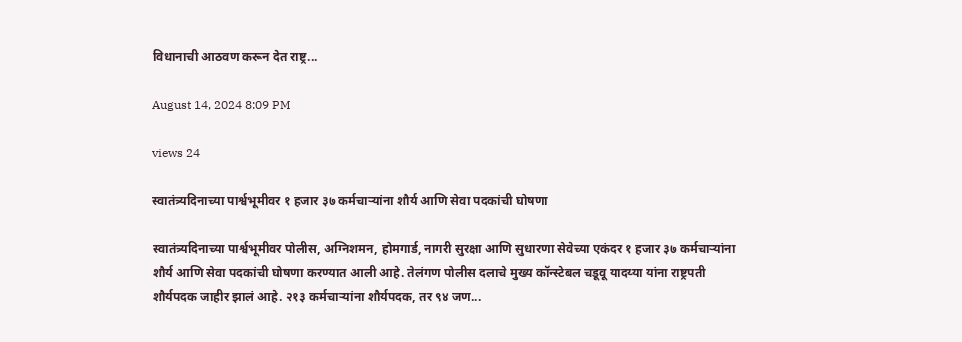विधानाची आठवण करून देत राष्ट्र...

August 14, 2024 8:09 PM

views 24

स्वातंत्र्यदिनाच्या पार्श्वभूमीवर १ हजार ३७ कर्मचाऱ्यांना शौर्य आणि सेवा पदकांची घोषणा

स्वातंत्र्यदिनाच्या पार्श्वभूमीवर पोलीस, अग्निशमन, होमगार्ड, नागरी सुरक्षा आणि सुधारणा सेवेच्या एकंदर १ हजार ३७ कर्मचाऱ्यांना शौर्य आणि सेवा पदकांची घोषणा करण्यात आली आहे. तेलंगण पोलीस दलाचे मुख्य कॉन्स्टेबल चडूवू यादय्या यांना राष्ट्रपती शौर्यपदक जाहीर झालं आहे. २१३ कर्मचाऱ्यांना शौर्यपदक, तर ९४ जण...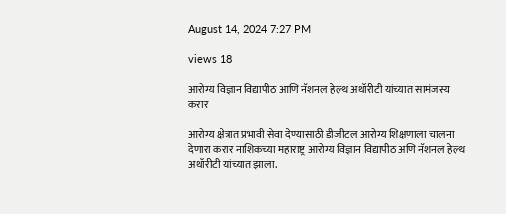August 14, 2024 7:27 PM

views 18

आरोग्य विज्ञान विद्यापीठ आणि नॅशनल हेल्थ अथॉरीटी यांच्यात सामंजस्य करार

आरोग्य क्षेत्रात प्रभावी सेवा देण्यासाठी डीजीटल आरोग्य शिक्षणाला चालना देणारा करार नाशिकच्या महाराष्ट्र आरोग्य विज्ञान विद्यापीठ अणि नॅशनल हेल्थ अथॉरीटी यांच्यात झाला.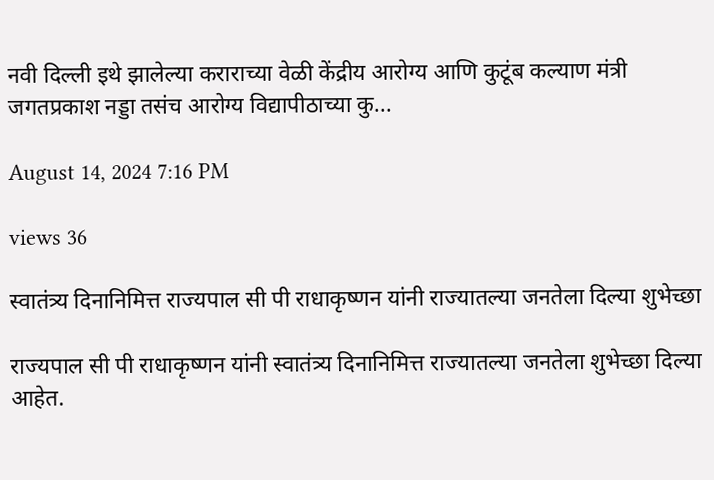नवी दिल्ली इथे झालेल्या कराराच्या वेळी केंद्रीय आरोग्य आणि कुटूंब कल्याण मंत्री जगतप्रकाश नड्डा तसंच आरोग्य विद्यापीठाच्या कु...

August 14, 2024 7:16 PM

views 36

स्वातंत्र्य दिनानिमित्त राज्यपाल सी पी राधाकृष्णन यांनी राज्यातल्या जनतेला दिल्या शुभेच्छा

राज्यपाल सी पी राधाकृष्णन यांनी स्वातंत्र्य दिनानिमित्त राज्यातल्या जनतेला शुभेच्छा दिल्या आहेत.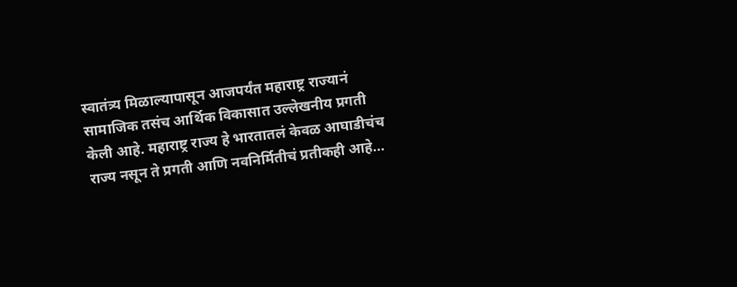स्वातंत्र्य मिळाल्यापासून आजपर्यंत महाराष्ट्र राज्यानं सामाजिक तसंच आर्थिक विकासात उल्लेखनीय प्रगती केली आहे. महाराष्ट्र राज्य हे भारतातलं केवळ आघाडीचंच राज्य नसून ते प्रगती आणि नवनिर्मितीचं प्रतीकही आहे...